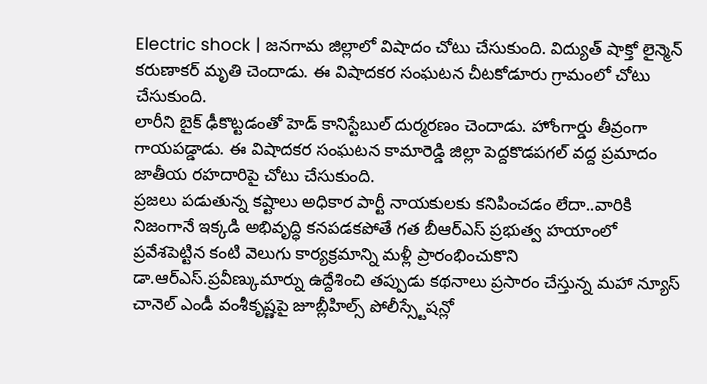Electric shock | జనగామ జిల్లాలో విషాదం చోటు చేసుకుంది. విద్యుత్ షాక్తో లైన్మెన్ కరుణాకర్ మృతి చెందాడు. ఈ విషాదకర సంఘటన చీటకోడూరు గ్రామంలో చోటు చేసుకుంది.
లారీని బైక్ ఢీకొట్టడంతో హెడ్ కానిస్టేబుల్ దుర్మరణం చెందాడు. హోంగార్డు తీవ్రంగా గాయపడ్డాడు. ఈ విషాదకర సంఘటన కామారెడ్డి జిల్లా పెద్దకొడపగల్ వద్ద ప్రమాదం జాతీయ రహదారిపై చోటు చేసుకుంది.
ప్రజలు పడుతున్న కష్టాలు అధికార పార్టీ నాయకులకు కనిపించడం లేదా..వారికి నిజంగానే ఇక్కడి అభివృద్ధి కనపడకపోతే గత బీఆర్ఎస్ ప్రభుత్వ హయాంలో ప్రవేశపెట్టిన కంటి వెలుగు కార్యక్రమాన్ని మళ్లీ ప్రారంభించుకొని
డా.ఆర్ఎస్.ప్రవీణ్కుమార్ను ఉద్దేశించి తప్పుడు కథనాలు ప్రసారం చేస్తున్న మహా న్యూస్ చానెల్ ఎండీ వంశీకృష్ణపై జూబ్లీహిల్స్ పోలీస్స్టేషన్లో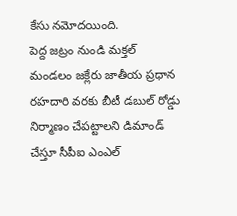కేసు నమోదయింది.
పెద్ద జట్రం నుండి మక్తల్ మండలం జక్లేరు జాతీయ ప్రధాన రహదారి వరకు బీటీ డబుల్ రోడ్డు నిర్మాణం చేపట్టాలని డిమాండ్ చేస్తూ సీపీఐ ఎంఎల్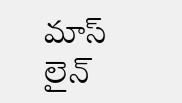మాస్ లైన్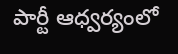పార్టీ ఆధ్వర్యంలో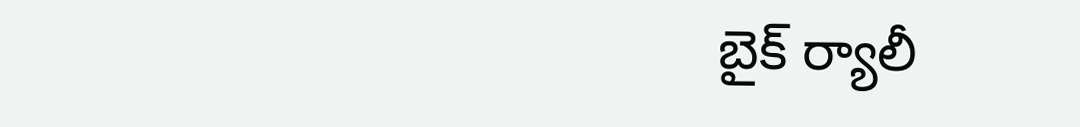బైక్ ర్యాలీ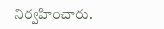నిర్వహించారు.